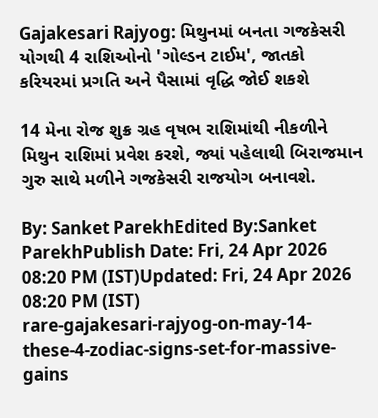Gajakesari Rajyog: મિથુનમાં બનતા ગજકેસરી યોગથી 4 રાશિઓનો 'ગોલ્ડન ટાઈમ', જાતકો કરિયરમાં પ્રગતિ અને પૈસામાં વૃદ્ધિ જોઈ શકશે

14 મેના રોજ શુક્ર ગ્રહ વૃષભ રાશિમાંથી નીકળીને મિથુન રાશિમાં પ્રવેશ કરશે, જ્યાં પહેલાથી બિરાજમાન ગુરુ સાથે મળીને ગજકેસરી રાજયોગ બનાવશે.

By: Sanket ParekhEdited By:Sanket ParekhPublish Date: Fri, 24 Apr 2026 08:20 PM (IST)Updated: Fri, 24 Apr 2026 08:20 PM (IST)
rare-gajakesari-rajyog-on-may-14-these-4-zodiac-signs-set-for-massive-gains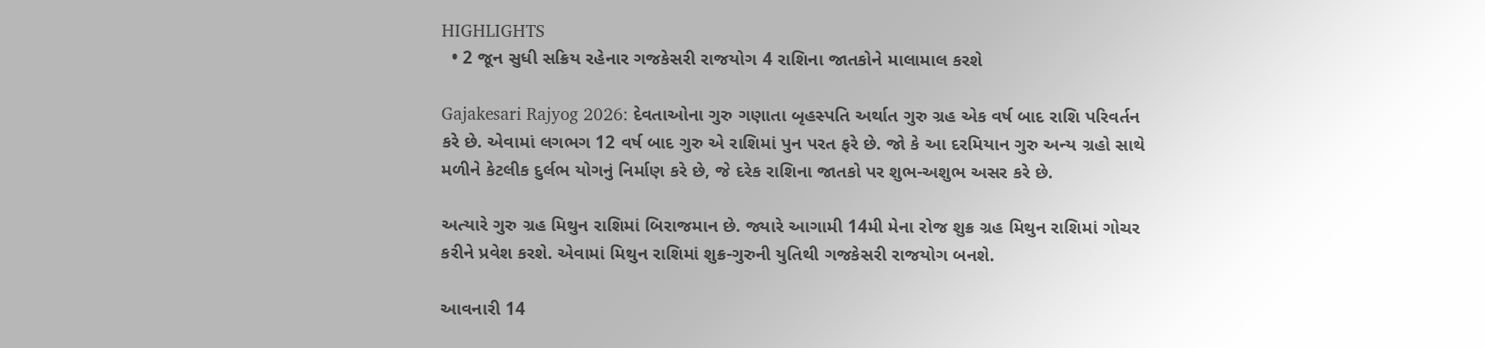HIGHLIGHTS
  • 2 જૂન સુધી સક્રિય રહેનાર ગજકેસરી રાજયોગ 4 રાશિના જાતકોને માલામાલ કરશે

Gajakesari Rajyog 2026: દેવતાઓના ગુરુ ગણાતા બૃહસ્પતિ અર્થાત ગુરુ ગ્રહ એક વર્ષ બાદ રાશિ પરિવર્તન કરે છે. એવામાં લગભગ 12 વર્ષ બાદ ગુરુ એ રાશિમાં પુન પરત ફરે છે. જો કે આ દરમિયાન ગુરુ અન્ય ગ્રહો સાથે મળીને કેટલીક દુર્લભ યોગનું નિર્માણ કરે છે, જે દરેક રાશિના જાતકો પર શુભ-અશુભ અસર કરે છે.

અત્યારે ગુરુ ગ્રહ મિથુન રાશિમાં બિરાજમાન છે. જ્યારે આગામી 14મી મેના રોજ શુક્ર ગ્રહ મિથુન રાશિમાં ગોચર કરીને પ્રવેશ કરશે. એવામાં મિથુન રાશિમાં શુક્ર-ગુરુની યુતિથી ગજકેસરી રાજયોગ બનશે.

આવનારી 14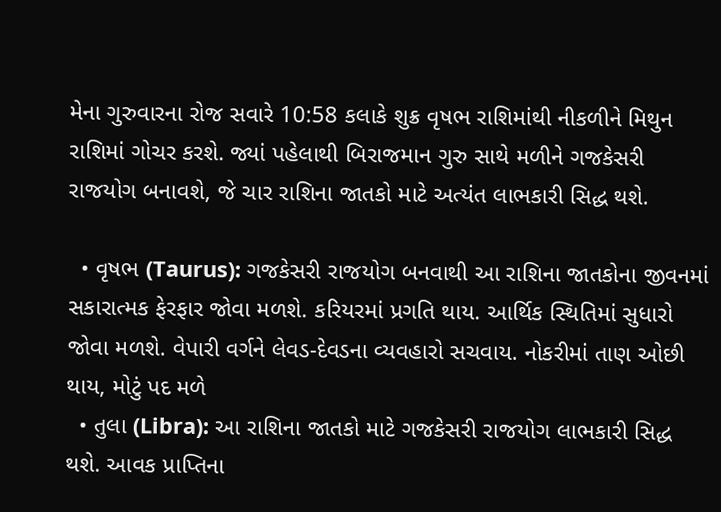મેના ગુરુવારના રોજ સવારે 10:58 કલાકે શુક્ર વૃષભ રાશિમાંથી નીકળીને મિથુન રાશિમાં ગોચર કરશે. જ્યાં પહેલાથી બિરાજમાન ગુરુ સાથે મળીને ગજકેસરી રાજયોગ બનાવશે, જે ચાર રાશિના જાતકો માટે અત્યંત લાભકારી સિદ્ધ થશે.

  • વૃષભ (Taurus): ગજકેસરી રાજયોગ બનવાથી આ રાશિના જાતકોના જીવનમાં સકારાત્મક ફેરફાર જોવા મળશે. કરિયરમાં પ્રગતિ થાય. આર્થિક સ્થિતિમાં સુધારો જોવા મળશે. વેપારી વર્ગને લેવડ-દેવડના વ્યવહારો સચવાય. નોકરીમાં તાણ ઓછી થાય, મોટું પદ મળે
  • તુલા (Libra): આ રાશિના જાતકો માટે ગજકેસરી રાજયોગ લાભકારી સિદ્ધ થશે. આવક પ્રાપ્તિના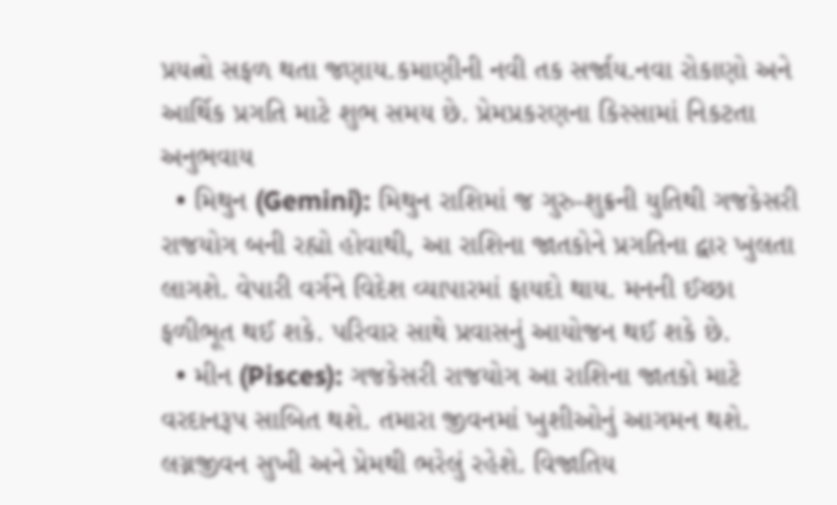પ્રયત્નો સફળ થતા જણાય.કમાણીની નવી તક સર્જાય.નવા રોકાણો અને આર્થિક પ્રગતિ માટે શુભ સમય છે. પ્રેમપ્રકરણના કિસ્સામાં નિકટતા અનુભવાય
  • મિથુન (Gemini): મિથુન રાશિમાં જ ગુરુ-શુક્રની યુતિથી ગજકેસરી રાજયોગ બની રહ્યો હોવાથી, આ રાશિના જાતકોને પ્રગતિના દ્વાર ખુલતા લાગશે. વેપારી વર્ગને વિદેશ વ્યાપારમાં ફાયદો થાય. મનની ઈચ્છા ફળીભૂત થઈ શકે. પરિવાર સાથે પ્રવાસનું આયોજન થઈ શકે છે.
  • મીન (Pisces): ગજકેસરી રાજયોગ આ રાશિના જાતકો માટે વરદાનરૂપ સાબિત થશે. તમારા જીવનમાં ખુશીઓનું આગમન થશે. લગ્નજીવન સુખી અને પ્રેમથી ભરેલું રહેશે. વિજાતિય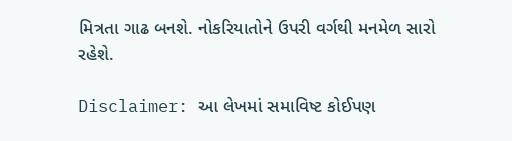મિત્રતા ગાઢ બનશે. નોકરિયાતોને ઉપરી વર્ગથી મનમેળ સારો રહેશે.

Disclaimer: આ લેખમાં સમાવિષ્ટ કોઈપણ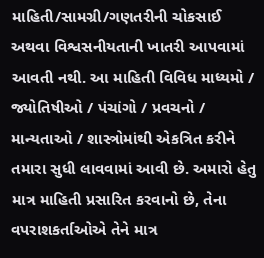માહિતી/સામગ્રી/ગણતરીની ચોકસાઈ અથવા વિશ્વસનીયતાની ખાતરી આપવામાં આવતી નથી. આ માહિતી વિવિધ માધ્યમો / જ્યોતિષીઓ / પંચાંગો / પ્રવચનો / માન્યતાઓ / શાસ્ત્રોમાંથી એકત્રિત કરીને તમારા સુધી લાવવામાં આવી છે. અમારો હેતુ માત્ર માહિતી પ્રસારિત કરવાનો છે, તેના વપરાશકર્તાઓએ તેને માત્ર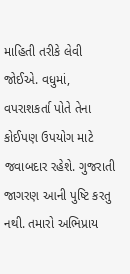માહિતી તરીકે લેવી જોઈએ. વધુમાં, વપરાશકર્તા પોતે તેના કોઈપણ ઉપયોગ માટે જવાબદાર રહેશે. ગુજરાતી જાગરણ આની પુષ્ટિ કરતુ નથી. તમારો અભિપ્રાય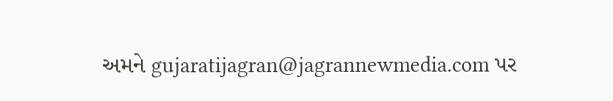અમને gujaratijagran@jagrannewmedia.com પર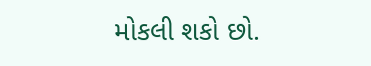મોકલી શકો છો.